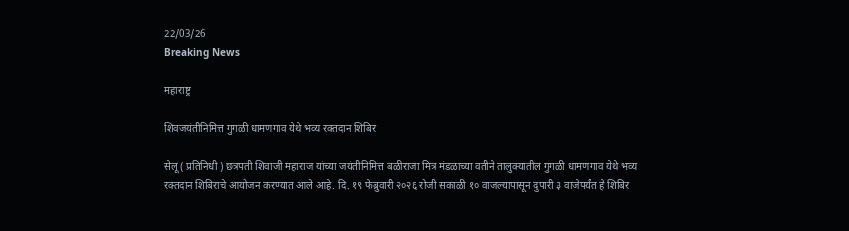22/03/26
Breaking News

महाराष्ट्र

शिवजयंतीनिमित्त गुगळी धामणगाव येथे भव्य रक्तदान शिबिर

सेलू ( प्रतिनिधी ) छत्रपती शिवाजी महाराज यांच्या जयंतीनिमित्त बळीराजा मित्र मंडळाच्या वतीने तालुक्यातील गुगळी धामणगाव येथे भव्य रक्तदान शिबिराचे आयोजन करण्यात आले आहे. दि. १९ फेब्रुवारी २०२६ रोजी सकाळी १० वाजल्यापासून दुपारी ३ वाजेपर्यंत हे शिबिर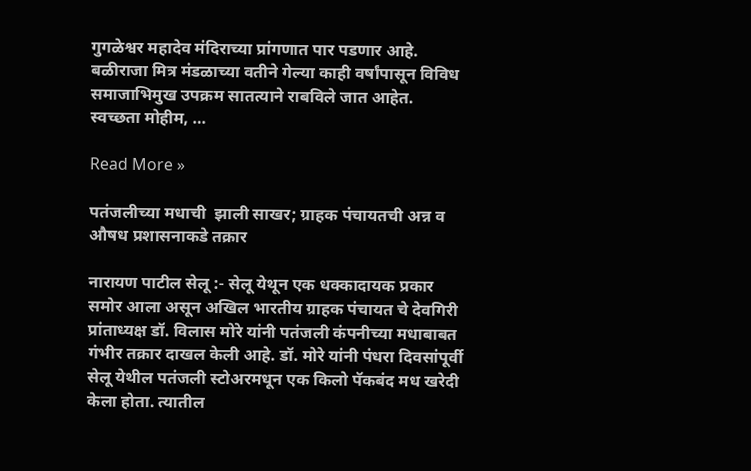गुगळेश्वर महादेव मंदिराच्या प्रांगणात पार पडणार आहे. बळीराजा मित्र मंडळाच्या वतीने गेल्या काही वर्षांपासून विविध समाजाभिमुख उपक्रम सातत्याने राबविले जात आहेत. स्वच्छता मोहीम, …

Read More »

पतंजलीच्या मधाची  झाली साखर; ग्राहक पंचायतची अन्न व औषध प्रशासनाकडे तक्रार

नारायण पाटील सेलू :- सेलू येथून एक धक्कादायक प्रकार समोर आला असून अखिल भारतीय ग्राहक पंचायत चे देवगिरी प्रांताध्यक्ष डॉ. विलास मोरे यांनी पतंजली कंपनीच्या मधाबाबत गंभीर तक्रार दाखल केली आहे. डॉ. मोरे यांनी पंधरा दिवसांपूर्वी सेलू येथील पतंजली स्टोअरमधून एक किलो पॅकबंद मध खरेदी केला होता. त्यातील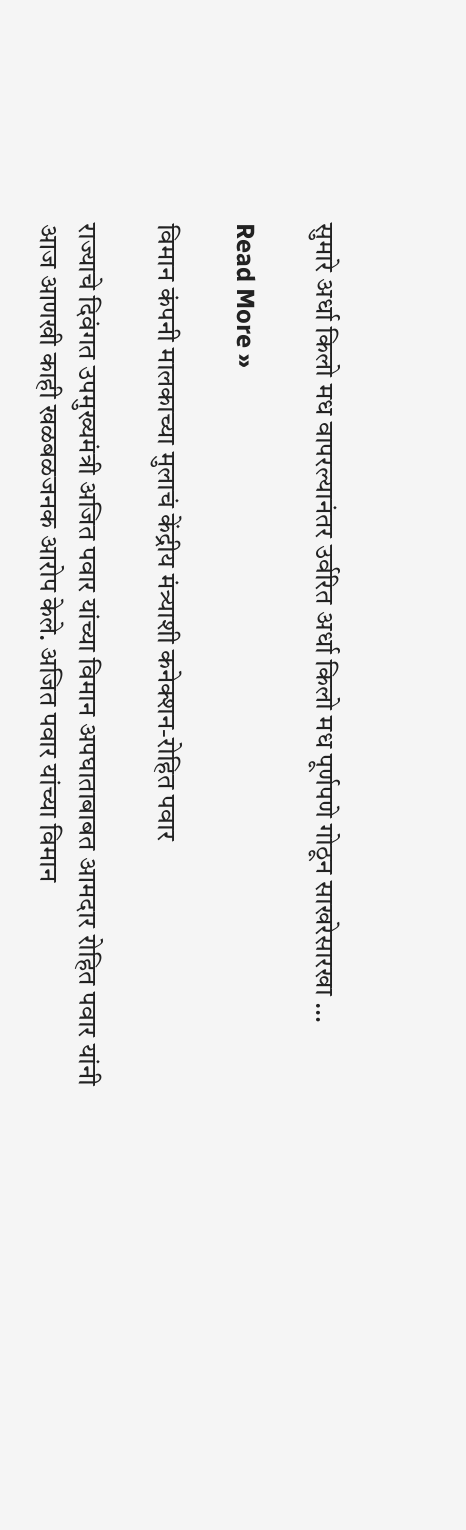सुमारे अर्धा किलो मध वापरल्यानंतर उर्वरित अर्धा किलो मध पूर्णपणे गोठून साखरेसारखा …

Read More »

विमान कंपनी मालकाच्या मुलाचं केंद्रीय मंत्र्याशी कनेक्शन-रोहित पवार

राज्याचे दिवंगत उपमुख्यमंत्री अजित पवार यांच्या विमान अपघाताबाबत आमदार रोहित पवार यांनी आज आणखी काही खळबळजनक आरोप केले. अजित पवार यांच्या विमान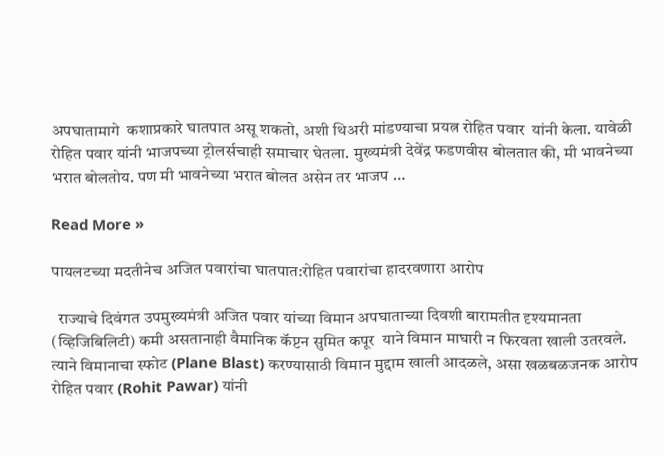अपघातामागे  कशाप्रकारे घातपात असू शकतो, अशी थिअरी मांडण्याचा प्रयत्न रोहित पवार  यांनी केला. यावेळी रोहित पवार यांनी भाजपच्या ट्रोलर्सचाही समाचार घेतला. मुख्यमंत्री देवेंद्र फडणवीस बोलतात की, मी भावनेच्या भरात बोलतोय. पण मी भावनेच्या भरात बोलत असेन तर भाजप …

Read More »

पायलटच्या मदतीनेच अजित पवारांचा घातपात:रोहित पवारांचा हादरवणारा आरोप

  राज्याचे दिवंगत उपमुख्यमंत्री अजित पवार यांच्या विमान अपघाताच्या दिवशी बारामतीत दृश्यमानता (व्हिजिबिलिटी) कमी असतानाही वैमानिक कॅप्टन सुमित कपूर  याने विमान माघारी न फिरवता खाली उतरवले. त्याने विमानाचा स्फोट (Plane Blast) करण्यासाठी विमान मुद्दाम खाली आदळले, असा खळबळजनक आरोप रोहित पवार (Rohit Pawar) यांनी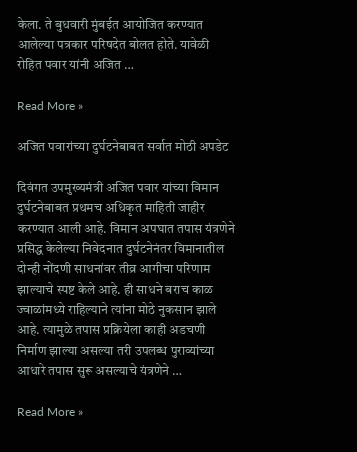केला. ते बुधवारी मुंबईत आयोजित करण्यात आलेल्या पत्रकार परिषदेत बोलत होते. यावेळी रोहित पवार यांनी अजित …

Read More »

अजित पवारांच्या दुर्घटनेबाबत सर्वात मोठी अपडेट

दिवंगत उपमुख्यमंत्री अजित पवार यांच्या विमान दुर्घटनेबाबत प्रथमच अधिकृत माहिती जाहीर करण्यात आली आहे. विमान अपघात तपास यंत्रणेने प्रसिद्ध केलेल्या निवेदनात दुर्घटनेनंतर विमानातील दोन्ही नोंदणी साधनांवर तीव्र आगीचा परिणाम झाल्याचे स्पष्ट केले आहे. ही साधने बराच काळ ज्वाळांमध्ये राहिल्याने त्यांना मोठे नुकसान झाले आहे. त्यामुळे तपास प्रक्रियेला काही अडचणी निर्माण झाल्या असल्या तरी उपलब्ध पुराव्यांच्या आधारे तपास सुरू असल्याचे यंत्रणेने …

Read More »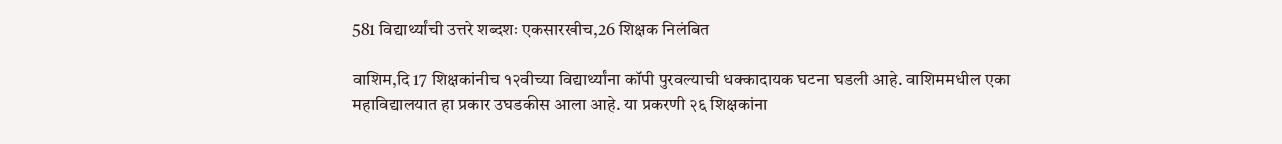581 विद्यार्थ्यांची उत्तरे शब्दशः एकसारखीच,26 शिक्षक निलंबित

वाशिम,दि 17 शिक्षकांनीच १२वीच्या विद्यार्थ्यांना कॉपी पुरवल्याची धक्कादायक घटना घडली आहे. वाशिममधील एका महाविद्यालयात हा प्रकार उघडकीस आला आहे. या प्रकरणी २६ शिक्षकांना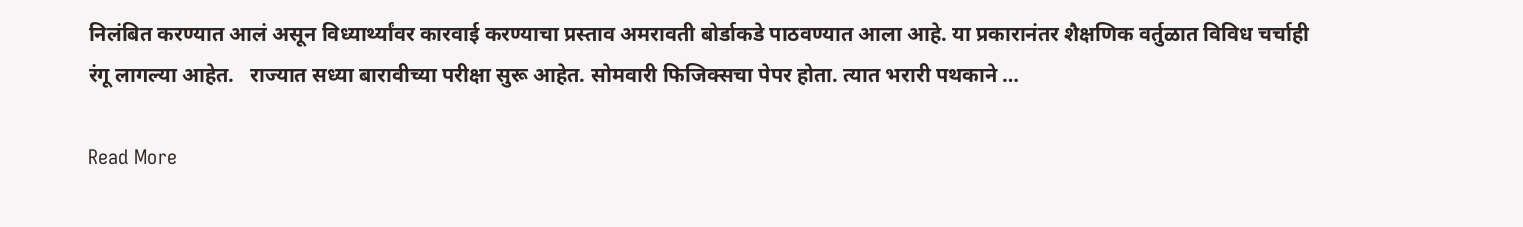निलंबित करण्यात आलं असून विध्यार्थ्यांवर कारवाई करण्याचा प्रस्ताव अमरावती बोर्डाकडे पाठवण्यात आला आहे. या प्रकारानंतर शैक्षणिक वर्तुळात विविध चर्चाही रंगू लागल्या आहेत.   राज्यात सध्या बारावीच्या परीक्षा सुरू आहेत. सोमवारी फिजिक्सचा पेपर होता. त्यात भरारी पथकाने …

Read More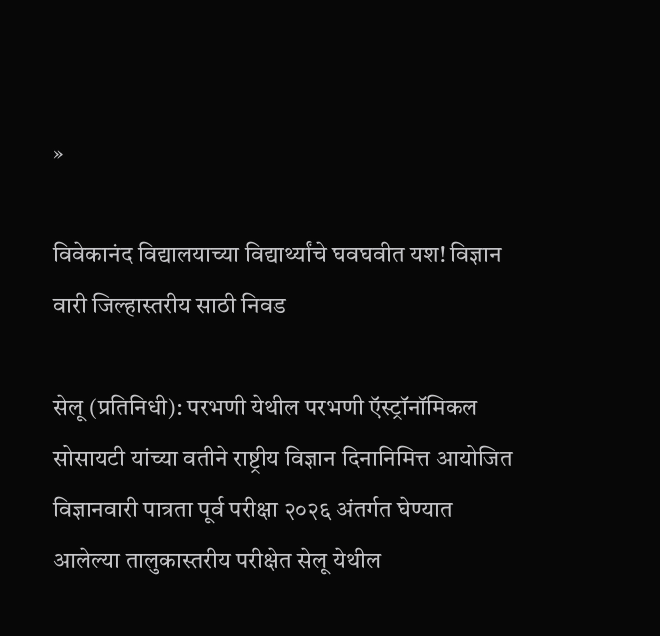»

विवेकानंद विद्यालयाच्या विद्यार्थ्यांचे घवघवीत यश! विज्ञान वारी जिल्हास्तरीय साठी निवड

सेलू (प्रतिनिधी): परभणी येथील परभणी ऍस्ट्रॉनॉमिकल सोसायटी यांच्या वतीने राष्ट्रीय विज्ञान दिनानिमित्त आयोजित विज्ञानवारी पात्रता पूर्व परीक्षा २०२६ अंतर्गत घेण्यात आलेल्या तालुकास्तरीय परीक्षेत सेलू येथील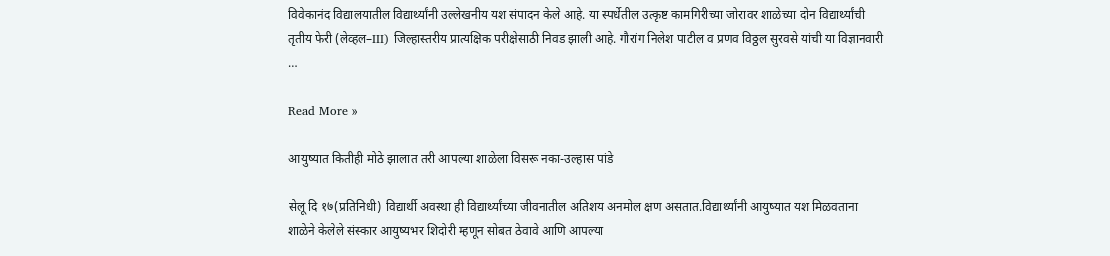विवेकानंद विद्यालयातील विद्यार्थ्यांनी उल्लेखनीय यश संपादन केले आहे. या स्पर्धेतील उत्कृष्ट कामगिरीच्या जोरावर शाळेच्या दोन विद्यार्थ्यांची तृतीय फेरी (लेव्हल–III) जिल्हास्तरीय प्रात्यक्षिक परीक्षेसाठी निवड झाली आहे. गौरांग निलेश पाटील व प्रणव विठ्ठल सुरवसे यांची या विज्ञानवारी …

Read More »

आयुष्यात कितीही मोठे झालात तरी आपल्या शाळेला विसरू नका-उल्हास पांडे

सेलू दि १७(प्रतिनिधी) विद्यार्थी अवस्था ही विद्यार्थ्यांच्या जीवनातील अतिशय अनमोल क्षण असतात.विद्यार्थ्यांनी आयुष्यात यश मिळवताना शाळेने केलेले संस्कार आयुष्यभर शिदोरी म्हणून सोबत ठेवावे आणि आपल्या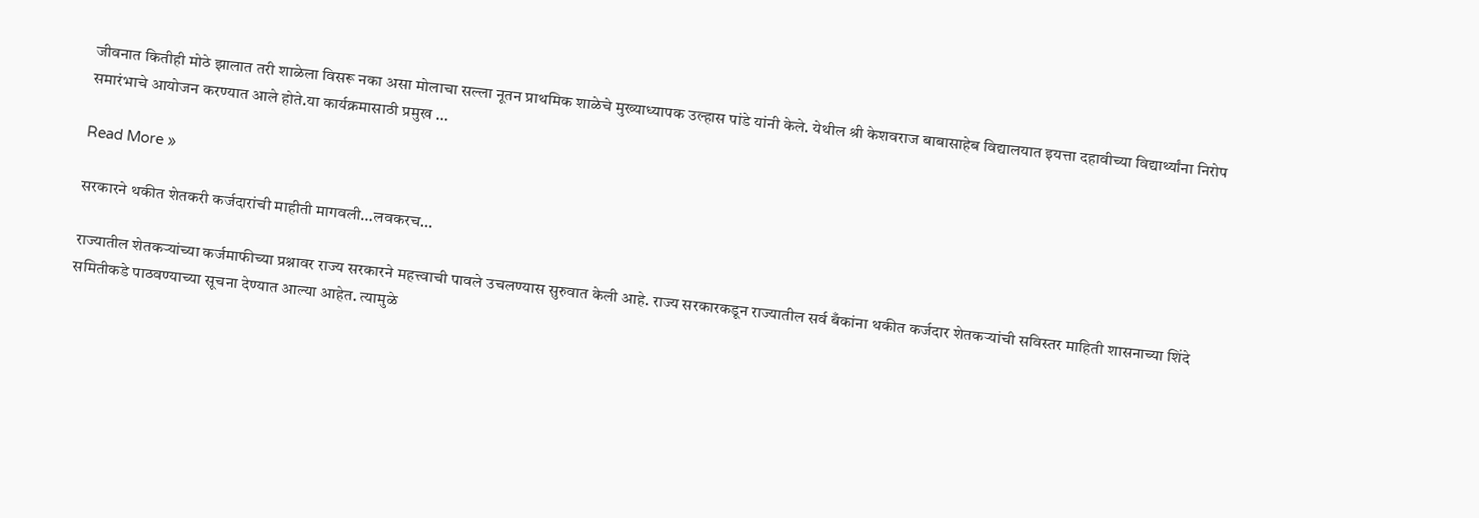जीवनात कितीही मोठे झालात तरी शाळेला विसरू नका असा मोलाचा सल्ला नूतन प्राथमिक शाळेचे मुख्याध्यापक उल्हास पांडे यांनी केले. येथील श्री केशवराज बाबासाहेब विद्यालयात इयत्ता दहावीच्या विद्यार्थ्यांना निरोप समारंभाचे आयोजन करण्यात आले होते.या कार्यक्रमासाठी प्रमुख …

Read More »

सरकारने थकीत शेतकरी कर्जदारांची माहीती मागवली…लवकरच…

राज्यातील शेतकऱ्यांच्या कर्जमाफीच्या प्रश्नावर राज्य सरकारने महत्त्वाची पावले उचलण्यास सुरुवात केली आहे. राज्य सरकारकडून राज्यातील सर्व बँकांना थकीत कर्जदार शेतकऱ्यांची सविस्तर माहिती शासनाच्या शिंदे समितीकडे पाठवण्याच्या सूचना देण्यात आल्या आहेत. त्यामुळे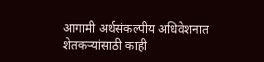आगामी अर्थसंकल्पीय अधिवेशनात शेतकऱ्यांसाठी काही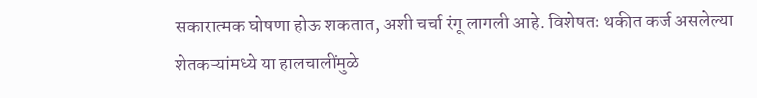सकारात्मक घोषणा होऊ शकतात, अशी चर्चा रंगू लागली आहे. विशेषतः थकीत कर्ज असलेल्या शेतकऱ्यांमध्ये या हालचालींमुळे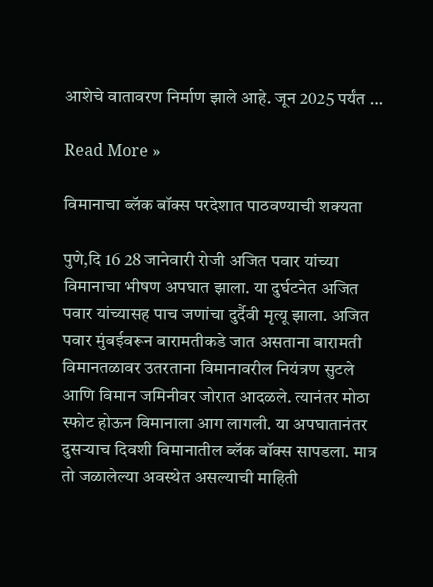आशेचे वातावरण निर्माण झाले आहे. जून 2025 पर्यंत …

Read More »

विमानाचा ब्लॅक बॉक्स परदेशात पाठवण्याची शक्यता

पुणे,दि 16 28 जानेवारी रोजी अजित पवार यांच्या विमानाचा भीषण अपघात झाला. या दुर्घटनेत अजित पवार यांच्यासह पाच जणांचा दुर्दैवी मृत्यू झाला. अजित पवार मुंबईवरून बारामतीकडे जात असताना बारामती विमानतळावर उतरताना विमानावरील नियंत्रण सुटले आणि विमान जमिनीवर जोरात आदळले. त्यानंतर मोठा स्फोट होऊन विमानाला आग लागली. या अपघातानंतर दुसऱ्याच दिवशी विमानातील ब्लॅक बॉक्स सापडला. मात्र तो जळालेल्या अवस्थेत असल्याची माहिती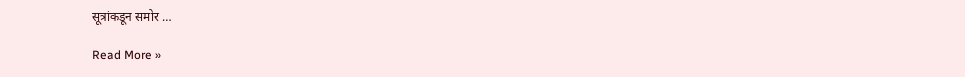सूत्रांकडून समोर …

Read More »